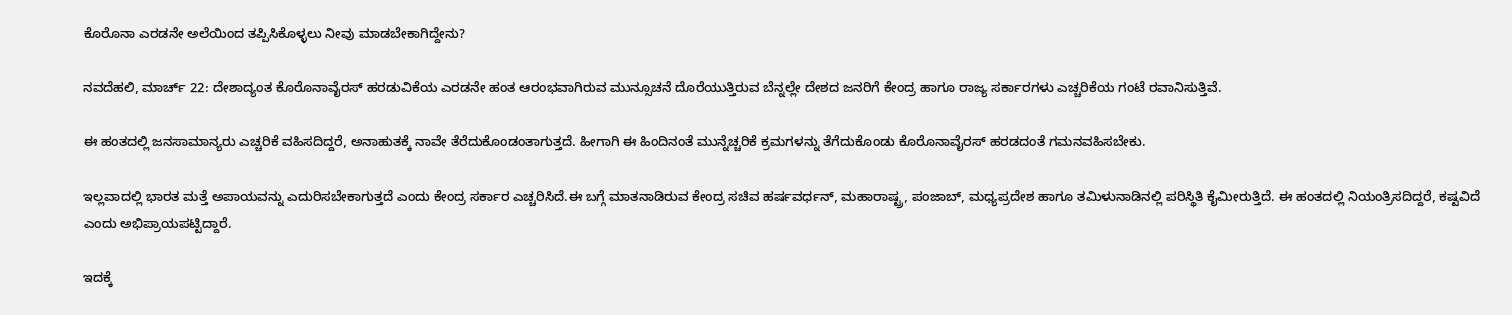ಕೊರೊನಾ ಎರಡನೇ ಅಲೆಯಿಂದ ತಪ್ಪಿಸಿಕೊಳ್ಳಲು ನೀವು ಮಾಡಬೇಕಾಗಿದ್ದೇನು?

ನವದೆಹಲಿ, ಮಾರ್ಚ್ 22: ದೇಶಾದ್ಯಂತ ಕೊರೊನಾವೈರಸ್ ಹರಡುವಿಕೆಯ ಎರಡನೇ ಹಂತ ಆರಂಭವಾಗಿರುವ ಮುನ್ಸೂಚನೆ ದೊರೆಯುತ್ತಿರುವ ಬೆನ್ನಲ್ಲೇ ದೇಶದ ಜನರಿಗೆ ಕೇಂದ್ರ ಹಾಗೂ ರಾಜ್ಯ ಸರ್ಕಾರಗಳು ಎಚ್ಚರಿಕೆಯ ಗಂಟೆ ರವಾನಿಸುತ್ತಿವೆ.

ಈ ಹಂತದಲ್ಲಿ ಜನಸಾಮಾನ್ಯರು ಎಚ್ಚರಿಕೆ ವಹಿಸದಿದ್ದರೆ, ಅನಾಹುತಕ್ಕೆ ನಾವೇ ತೆರೆದುಕೊಂಡಂತಾಗುತ್ತದೆ. ಹೀಗಾಗಿ ಈ ಹಿಂದಿನಂತೆ ಮುನ್ನೆಚ್ಚರಿಕೆ ಕ್ರಮಗಳನ್ನು ತೆಗೆದುಕೊಂಡು ಕೊರೊನಾವೈರಸ್ ಹರಡದಂತೆ ಗಮನವಹಿಸಬೇಕು.

ಇಲ್ಲವಾದಲ್ಲಿ ಭಾರತ ಮತ್ತೆ ಅಪಾಯವನ್ನು ಎದುರಿಸಬೇಕಾಗುತ್ತದೆ ಎಂದು ಕೇಂದ್ರ ಸರ್ಕಾರ ಎಚ್ಚರಿಸಿದೆ.ಈ ಬಗ್ಗೆ ಮಾತನಾಡಿರುವ ಕೇಂದ್ರ ಸಚಿವ ಹರ್ಷವರ್ಧನ್, ಮಹಾರಾಷ್ಟ್ರ, ಪಂಜಾಬ್, ಮಧ್ಯಪ್ರದೇಶ ಹಾಗೂ ತಮಿಳುನಾಡಿನಲ್ಲಿ ಪರಿಸ್ಥಿತಿ ಕೈಮೀರುತ್ತಿದೆ. ಈ ಹಂತದಲ್ಲಿ ನಿಯಂತ್ರಿಸದಿದ್ದರೆ, ಕಷ್ಟವಿದೆ ಎಂದು ಅಭಿಪ್ರಾಯಪಟ್ಟಿದ್ದಾರೆ.

ಇದಕ್ಕೆ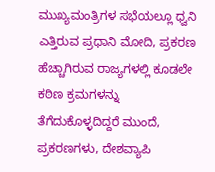ಮುಖ್ಯಮಂತ್ರಿಗಳ ಸಭೆಯಲ್ಲೂ ಧ್ವನಿ ಎತ್ತಿರುವ ಪ್ರಧಾನಿ ಮೋದಿ, ಪ್ರಕರಣ ಹೆಚ್ಚಾಗಿರುವ ರಾಜ್ಯಗಳಲ್ಲಿ ಕೂಡಲೇ ಕಠಿಣ ಕ್ರಮಗಳನ್ನು ತೆಗೆದುಕೊಳ್ಳದಿದ್ದರೆ ಮುಂದೆ, ಪ್ರಕರಣಗಳು, ದೇಶವ್ಯಾಪಿ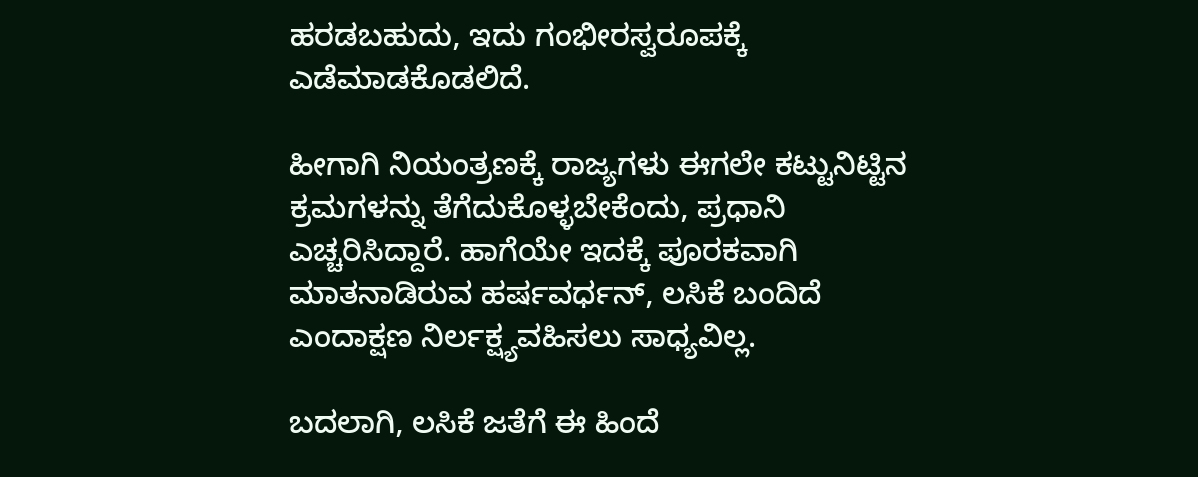ಹರಡಬಹುದು, ಇದು ಗಂಭೀರಸ್ವರೂಪಕ್ಕೆ ಎಡೆಮಾಡಕೊಡಲಿದೆ.

ಹೀಗಾಗಿ ನಿಯಂತ್ರಣಕ್ಕೆ ರಾಜ್ಯಗಳು ಈಗಲೇ ಕಟ್ಟುನಿಟ್ಟಿನ ಕ್ರಮಗಳನ್ನು ತೆಗೆದುಕೊಳ್ಳಬೇಕೆಂದು, ಪ್ರಧಾನಿ ಎಚ್ಚರಿಸಿದ್ದಾರೆ. ಹಾಗೆಯೇ ಇದಕ್ಕೆ ಪೂರಕವಾಗಿ ಮಾತನಾಡಿರುವ ಹರ್ಷವರ್ಧನ್, ಲಸಿಕೆ ಬಂದಿದೆ ಎಂದಾಕ್ಷಣ ನಿರ್ಲಕ್ಷ್ಯವಹಿಸಲು ಸಾಧ್ಯವಿಲ್ಲ.

ಬದಲಾಗಿ, ಲಸಿಕೆ ಜತೆಗೆ ಈ ಹಿಂದೆ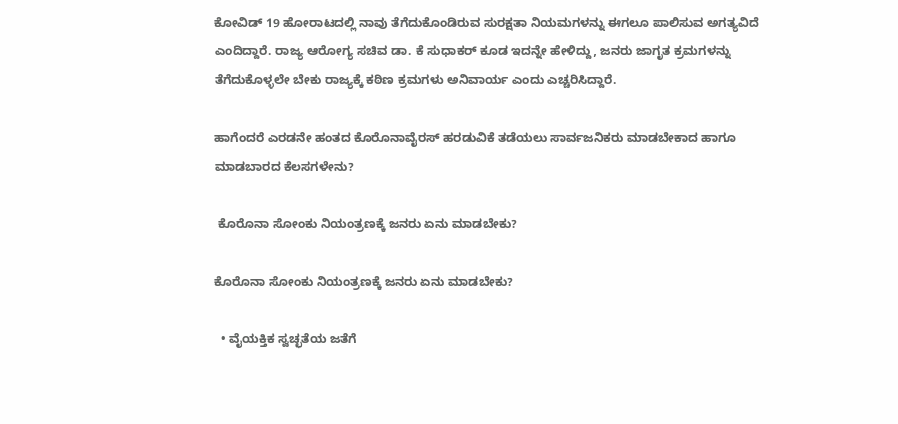ಕೋವಿಡ್ 19 ಹೋರಾಟದಲ್ಲಿ ನಾವು ತೆಗೆದುಕೊಂಡಿರುವ ಸುರಕ್ಷತಾ ನಿಯಮಗಳನ್ನು ಈಗಲೂ ಪಾಲಿಸುವ ಅಗತ್ಯವಿದೆ ಎಂದಿದ್ದಾರೆ. ರಾಜ್ಯ ಆರೋಗ್ಯ ಸಚಿವ ಡಾ. ಕೆ ಸುಧಾಕರ್ ಕೂಡ ಇದನ್ನೇ ಹೇಳಿದ್ದು, ಜನರು ಜಾಗೃತ ಕ್ರಮಗಳನ್ನು ತೆಗೆದುಕೊಳ್ಳಲೇ ಬೇಕು ರಾಜ್ಯಕ್ಕೆ ಕಠಿಣ ಕ್ರಮಗಳು ಅನಿವಾರ್ಯ ಎಂದು ಎಚ್ಚರಿಸಿದ್ದಾರೆ.

ಹಾಗೆಂದರೆ ಎರಡನೇ ಹಂತದ ಕೊರೊನಾವೈರಸ್ ಹರಡುವಿಕೆ ತಡೆಯಲು ಸಾರ್ವಜನಿಕರು ಮಾಡಬೇಕಾದ ಹಾಗೂ ಮಾಡಬಾರದ ಕೆಲಸಗಳೇನು?

 ಕೊರೊನಾ ಸೋಂಕು ನಿಯಂತ್ರಣಕ್ಕೆ ಜನರು ಏನು ಮಾಡಬೇಕು?

ಕೊರೊನಾ ಸೋಂಕು ನಿಯಂತ್ರಣಕ್ಕೆ ಜನರು ಏನು ಮಾಡಬೇಕು?

  • ವೈಯಕ್ತಿಕ ಸ್ವಚ್ಛತೆಯ ಜತೆಗೆ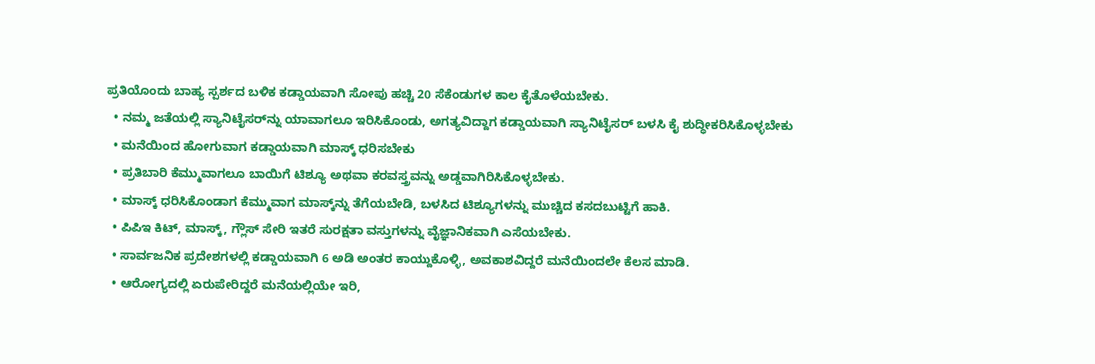ಪ್ರತಿಯೊಂದು ಬಾಹ್ಯ ಸ್ಪರ್ಶದ ಬಳಿಕ ಕಡ್ಡಾಯವಾಗಿ ಸೋಪು ಹಚ್ಚಿ 20 ಸೆಕೆಂಡುಗಳ ಕಾಲ ಕೈತೊಳೆಯಬೇಕು.
  • ನಮ್ಮ ಜತೆಯಲ್ಲಿ ಸ್ಯಾನಿಟೈಸರ್‌ನ್ನು ಯಾವಾಗಲೂ ಇರಿಸಿಕೊಂಡು, ಅಗತ್ಯವಿದ್ದಾಗ ಕಡ್ಡಾಯವಾಗಿ ಸ್ಯಾನಿಟೈಸರ್ ಬಳಸಿ ಕೈ ಶುದ್ಧೀಕರಿಸಿಕೊಳ್ಳಬೇಕು
  • ಮನೆಯಿಂದ ಹೋಗುವಾಗ ಕಡ್ಡಾಯವಾಗಿ ಮಾಸ್ಕ್ ಧರಿಸಬೇಕು
  • ಪ್ರತಿಬಾರಿ ಕೆಮ್ಮುವಾಗಲೂ ಬಾಯಿಗೆ ಟಿಶ್ಯೂ ಅಥವಾ ಕರವಸ್ತ್ರವನ್ನು ಅಡ್ಡವಾಗಿರಿಸಿಕೊಳ್ಳಬೇಕು.
  • ಮಾಸ್ಕ್ ಧರಿಸಿಕೊಂಡಾಗ ಕೆಮ್ಮುವಾಗ ಮಾಸ್ಕ್‌ನ್ನು ತೆಗೆಯಬೇಡಿ, ಬಳಸಿದ ಟಿಶ್ಯೂಗಳನ್ನು ಮುಚ್ಚಿದ ಕಸದಬುಟ್ಟಿಗೆ ಹಾಕಿ.
  • ಪಿಪಿಇ ಕಿಟ್, ಮಾಸ್ಕ್, ಗ್ಲೌಸ್ ಸೇರಿ ಇತರೆ ಸುರಕ್ಷತಾ ವಸ್ತುಗಳನ್ನು ವೈಜ್ಞಾನಿಕವಾಗಿ ಎಸೆಯಬೇಕು.
  • ಸಾರ್ವಜನಿಕ ಪ್ರದೇಶಗಳಲ್ಲಿ ಕಡ್ಡಾಯವಾಗಿ 6 ಅಡಿ ಅಂತರ ಕಾಯ್ದುಕೊಳ್ಳಿ, ಅವಕಾಶವಿದ್ದರೆ ಮನೆಯಿಂದಲೇ ಕೆಲಸ ಮಾಡಿ.
  • ಆರೋಗ್ಯದಲ್ಲಿ ಏರುಪೇರಿದ್ದರೆ ಮನೆಯಲ್ಲಿಯೇ ಇರಿ,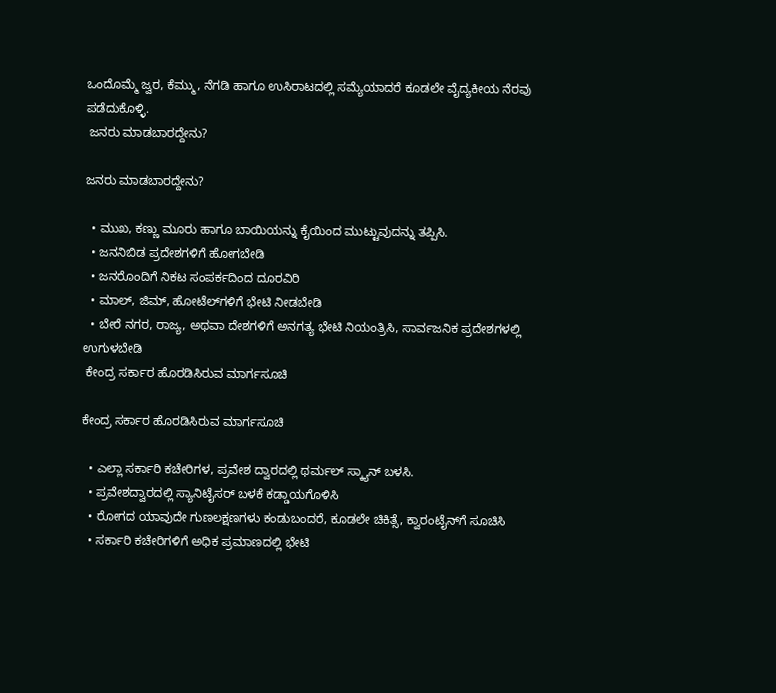ಒಂದೊಮ್ಮೆ ಜ್ವರ, ಕೆಮ್ಮು, ನೆಗಡಿ ಹಾಗೂ ಉಸಿರಾಟದಲ್ಲಿ ಸಮ್ಯೆಯಾದರೆ ಕೂಡಲೇ ವೈದ್ಯಕೀಯ ನೆರವು ಪಡೆದುಕೊಳ್ಳಿ.
 ಜನರು ಮಾಡಬಾರದ್ದೇನು?

ಜನರು ಮಾಡಬಾರದ್ದೇನು?

  • ಮುಖ, ಕಣ್ಣು ಮೂರು ಹಾಗೂ ಬಾಯಿಯನ್ನು ಕೈಯಿಂದ ಮುಟ್ಟುವುದನ್ನು ತಪ್ಪಿಸಿ.
  • ಜನನಿಬಿಡ ಪ್ರದೇಶಗಳಿಗೆ ಹೋಗಬೇಡಿ
  • ಜನರೊಂದಿಗೆ ನಿಕಟ ಸಂಪರ್ಕದಿಂದ ದೂರವಿರಿ
  • ಮಾಲ್, ಜಿಮ್, ಹೋಟೆಲ್‌ಗಳಿಗೆ ಭೇಟಿ ನೀಡಬೇಡಿ
  • ಬೇರೆ ನಗರ, ರಾಜ್ಯ, ಅಥವಾ ದೇಶಗಳಿಗೆ ಅನಗತ್ಯ ಭೇಟಿ ನಿಯಂತ್ರಿಸಿ, ಸಾರ್ವಜನಿಕ ಪ್ರದೇಶಗಳಲ್ಲಿ ಉಗುಳಬೇಡಿ
 ಕೇಂದ್ರ ಸರ್ಕಾರ ಹೊರಡಿಸಿರುವ ಮಾರ್ಗಸೂಚಿ

ಕೇಂದ್ರ ಸರ್ಕಾರ ಹೊರಡಿಸಿರುವ ಮಾರ್ಗಸೂಚಿ

  • ಎಲ್ಲಾ ಸರ್ಕಾರಿ ಕಚೇರಿಗಳ, ಪ್ರವೇಶ ದ್ವಾರದಲ್ಲಿ ಥರ್ಮಲ್ ಸ್ಕ್ಯಾನ್ ಬಳಸಿ.
  • ಪ್ರವೇಶದ್ವಾರದಲ್ಲಿ ಸ್ಯಾನಿಟೈಸರ್ ಬಳಕೆ ಕಡ್ಡಾಯಗೊಳಿಸಿ
  • ರೋಗದ ಯಾವುದೇ ಗುಣಲಕ್ಷಣಗಳು ಕಂಡುಬಂದರೆ, ಕೂಡಲೇ ಚಿಕಿತ್ಸೆ, ಕ್ವಾರಂಟೈನ್‌ಗೆ ಸೂಚಿಸಿ
  • ಸರ್ಕಾರಿ ಕಚೇರಿಗಳಿಗೆ ಅಧಿಕ ಪ್ರಮಾಣದಲ್ಲಿ ಭೇಟಿ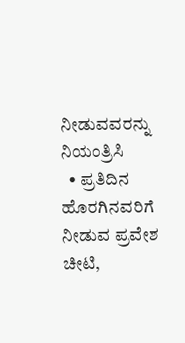ನೀಡುವವರನ್ನು ನಿಯಂತ್ರಿಸಿ
  • ಪ್ರತಿದಿನ ಹೊರಗಿನವರಿಗೆ ನೀಡುವ ಪ್ರವೇಶ ಚೀಟಿ,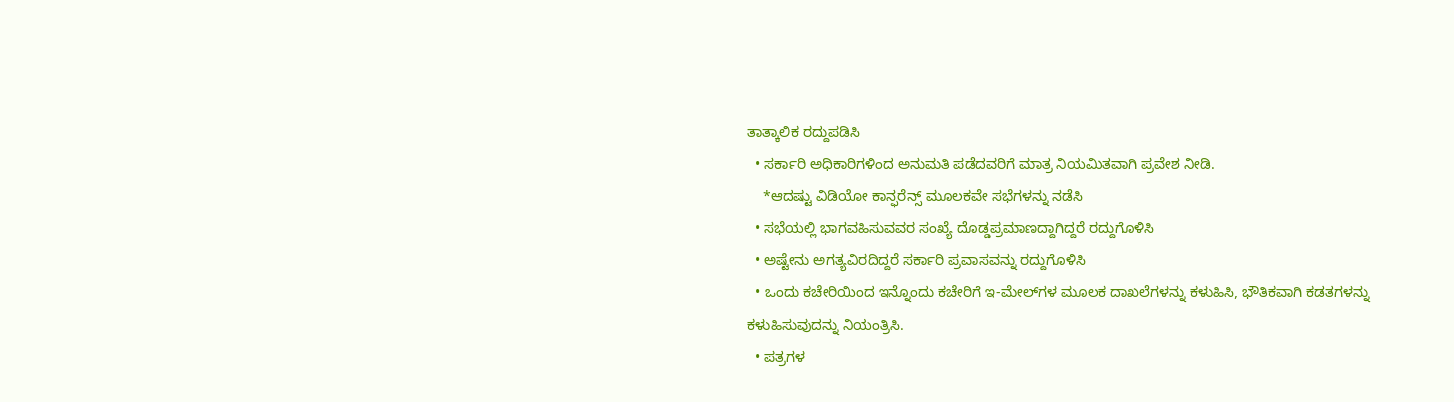ತಾತ್ಕಾಲಿಕ ರದ್ದುಪಡಿಸಿ
  • ಸರ್ಕಾರಿ ಅಧಿಕಾರಿಗಳಿಂದ ಅನುಮತಿ ಪಡೆದವರಿಗೆ ಮಾತ್ರ ನಿಯಮಿತವಾಗಿ ಪ್ರವೇಶ ನೀಡಿ.
    *ಆದಷ್ಟು ವಿಡಿಯೋ ಕಾನ್ಫರೆನ್ಸ್ ಮೂಲಕವೇ ಸಭೆಗಳನ್ನು ನಡೆಸಿ
  • ಸಭೆಯಲ್ಲಿ ಭಾಗವಹಿಸುವವರ ಸಂಖ್ಯೆ ದೊಡ್ಡಪ್ರಮಾಣದ್ದಾಗಿದ್ದರೆ ರದ್ದುಗೊಳಿಸಿ
  • ಅಷ್ಟೇನು ಅಗತ್ಯವಿರದಿದ್ದರೆ ಸರ್ಕಾರಿ ಪ್ರವಾಸವನ್ನು ರದ್ದುಗೊಳಿಸಿ
  • ಒಂದು ಕಚೇರಿಯಿಂದ ಇನ್ನೊಂದು ಕಚೇರಿಗೆ ಇ-ಮೇಲ್‌ಗಳ ಮೂಲಕ ದಾಖಲೆಗಳನ್ನು ಕಳುಹಿಸಿ, ಭೌತಿಕವಾಗಿ ಕಡತಗಳನ್ನು ಕಳುಹಿಸುವುದನ್ನು ನಿಯಂತ್ರಿಸಿ.
  • ಪತ್ರಗಳ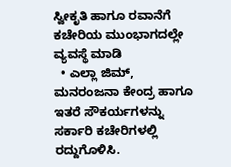ಸ್ವೀಕೃತಿ ಹಾಗೂ ರವಾನೆಗೆ ಕಚೇರಿಯ ಮುಂಭಾಗದಲ್ಲೇ ವ್ಯವಸ್ಥೆ ಮಾಡಿ
  • ಎಲ್ಲಾ ಜಿಮ್, ಮನರಂಜನಾ ಕೇಂದ್ರ ಹಾಗೂ ಇತರೆ ಸೌಕರ್ಯಗಳನ್ನು ಸರ್ಕಾರಿ ಕಚೇರಿಗಳಲ್ಲಿ ರದ್ದುಗೊಳಿಸಿ.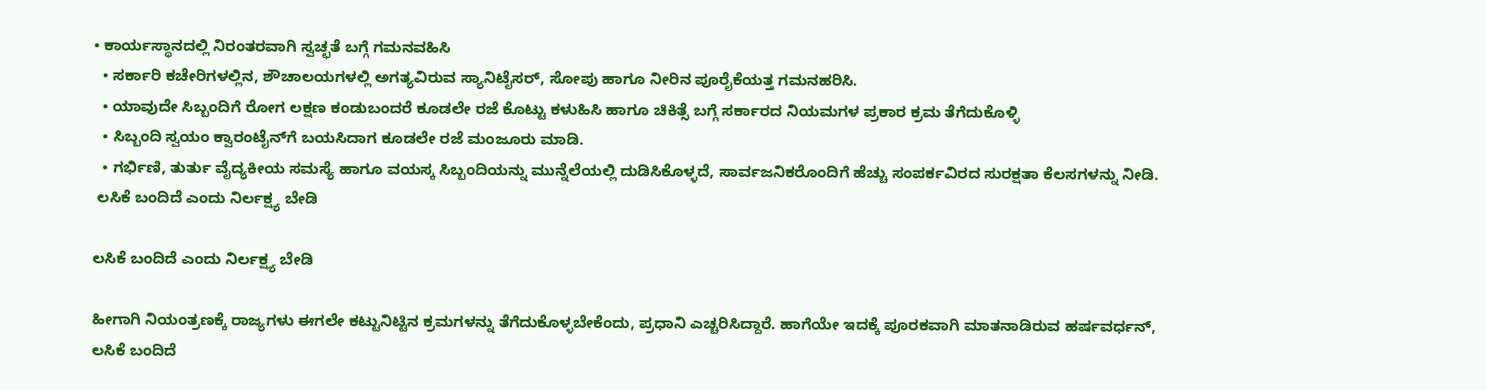• ಕಾರ್ಯಸ್ಥಾನದಲ್ಲಿ ನಿರಂತರವಾಗಿ ಸ್ವಚ್ಛತೆ ಬಗ್ಗೆ ಗಮನವಹಿಸಿ
  • ಸರ್ಕಾರಿ ಕಚೇರಿಗಳಲ್ಲಿನ, ಶೌಚಾಲಯಗಳಲ್ಲಿ ಅಗತ್ಯವಿರುವ ಸ್ಯಾನಿಟೈಸರ್, ಸೋಪು ಹಾಗೂ ನೀರಿನ ಪೂರೈಕೆಯತ್ತ ಗಮನಹರಿಸಿ.
  • ಯಾವುದೇ ಸಿಬ್ಬಂದಿಗೆ ರೋಗ ಲಕ್ಷಣ ಕಂಡುಬಂದರೆ ಕೂಡಲೇ ರಜೆ ಕೊಟ್ಟು ಕಳುಹಿಸಿ ಹಾಗೂ ಚಿಕಿತ್ಸೆ ಬಗ್ಗೆ ಸರ್ಕಾರದ ನಿಯಮಗಳ ಪ್ರಕಾರ ಕ್ರಮ ತೆಗೆದುಕೊಳ್ಳಿ
  • ಸಿಬ್ಬಂದಿ ಸ್ವಯಂ ಕ್ವಾರಂಟೈನ್‌ಗೆ ಬಯಸಿದಾಗ ಕೂಡಲೇ ರಜೆ ಮಂಜೂರು ಮಾಡಿ.
  • ಗರ್ಭಿಣಿ, ತುರ್ತು ವೈದ್ಯಕೀಯ ಸಮಸ್ಯೆ ಹಾಗೂ ವಯಸ್ಕ ಸಿಬ್ಬಂದಿಯನ್ನು ಮುನ್ನೆಲೆಯಲ್ಲಿ ದುಡಿಸಿಕೊಳ್ಳದೆ, ಸಾರ್ವಜನಿಕರೊಂದಿಗೆ ಹೆಚ್ಚು ಸಂಪರ್ಕವಿರದ ಸುರಕ್ಷತಾ ಕೆಲಸಗಳನ್ನು ನೀಡಿ.
 ಲಸಿಕೆ ಬಂದಿದೆ ಎಂದು ನಿರ್ಲಕ್ಷ್ಯ ಬೇಡಿ

ಲಸಿಕೆ ಬಂದಿದೆ ಎಂದು ನಿರ್ಲಕ್ಷ್ಯ ಬೇಡಿ

ಹೀಗಾಗಿ ನಿಯಂತ್ರಣಕ್ಕೆ ರಾಜ್ಯಗಳು ಈಗಲೇ ಕಟ್ಟುನಿಟ್ಟಿನ ಕ್ರಮಗಳನ್ನು ತೆಗೆದುಕೊಳ್ಳಬೇಕೆಂದು, ಪ್ರಧಾನಿ ಎಚ್ಚರಿಸಿದ್ದಾರೆ. ಹಾಗೆಯೇ ಇದಕ್ಕೆ ಪೂರಕವಾಗಿ ಮಾತನಾಡಿರುವ ಹರ್ಷವರ್ಧನ್, ಲಸಿಕೆ ಬಂದಿದೆ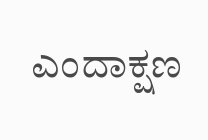ಎಂದಾಕ್ಷಣ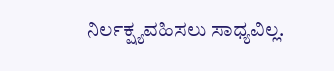ನಿರ್ಲಕ್ಷ್ಯವಹಿಸಲು ಸಾಧ್ಯವಿಲ್ಲ.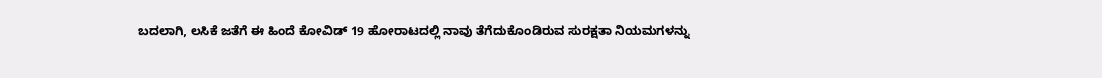ಬದಲಾಗಿ, ಲಸಿಕೆ ಜತೆಗೆ ಈ ಹಿಂದೆ ಕೋವಿಡ್ 19 ಹೋರಾಟದಲ್ಲಿ ನಾವು ತೆಗೆದುಕೊಂಡಿರುವ ಸುರಕ್ಷತಾ ನಿಯಮಗಳನ್ನು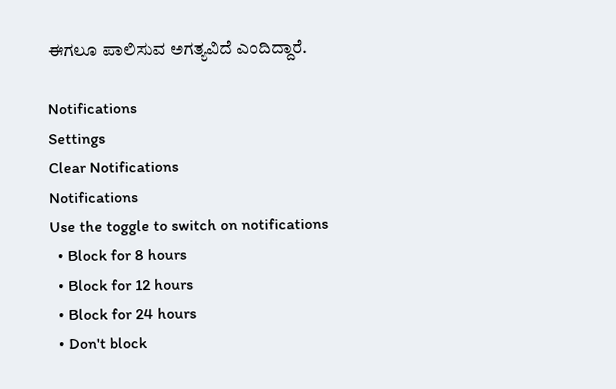ಈಗಲೂ ಪಾಲಿಸುವ ಅಗತ್ಯವಿದೆ ಎಂದಿದ್ದಾರೆ.

Notifications
Settings
Clear Notifications
Notifications
Use the toggle to switch on notifications
  • Block for 8 hours
  • Block for 12 hours
  • Block for 24 hours
  • Don't block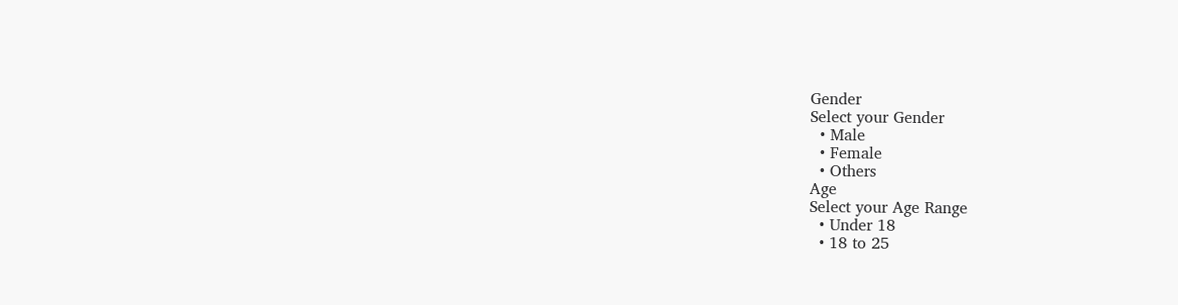Gender
Select your Gender
  • Male
  • Female
  • Others
Age
Select your Age Range
  • Under 18
  • 18 to 25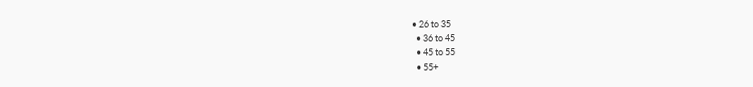• 26 to 35
  • 36 to 45
  • 45 to 55
  • 55+